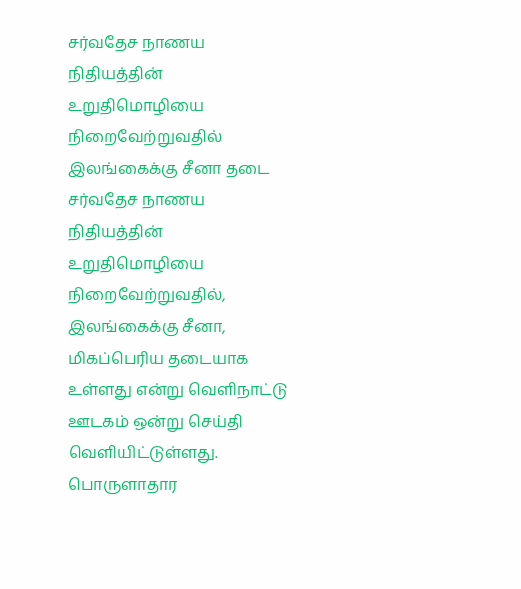சர்வதேச நாணய நிதியத்தின் உறுதிமொழியை நிறைவேற்றுவதில் இலங்கைக்கு சீனா தடை
சர்வதேச நாணய நிதியத்தின் உறுதிமொழியை நிறைவேற்றுவதில், இலங்கைக்கு சீனா, மிகப்பெரிய தடையாக உள்ளது என்று வெளிநாட்டு ஊடகம் ஒன்று செய்தி வெளியிட்டுள்ளது.
பொருளாதார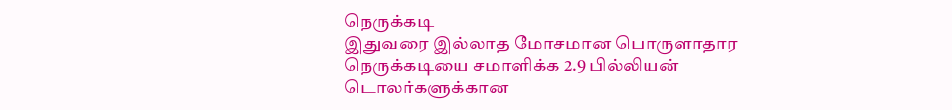நெருக்கடி
இதுவரை இல்லாத மோசமான பொருளாதார நெருக்கடியை சமாளிக்க 2.9 பில்லியன் டொலர்களுக்கான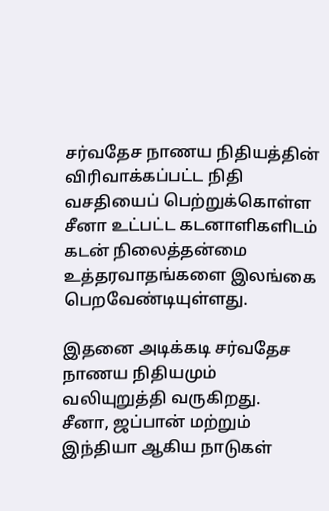சர்வதேச நாணய நிதியத்தின் விரிவாக்கப்பட்ட நிதி வசதியைப் பெற்றுக்கொள்ள சீனா உட்பட்ட கடனாளிகளிடம் கடன் நிலைத்தன்மை உத்தரவாதங்களை இலங்கை பெறவேண்டியுள்ளது.

இதனை அடிக்கடி சர்வதேச நாணய நிதியமும் வலியுறுத்தி வருகிறது.
சீனா, ஜப்பான் மற்றும் இந்தியா ஆகிய நாடுகள்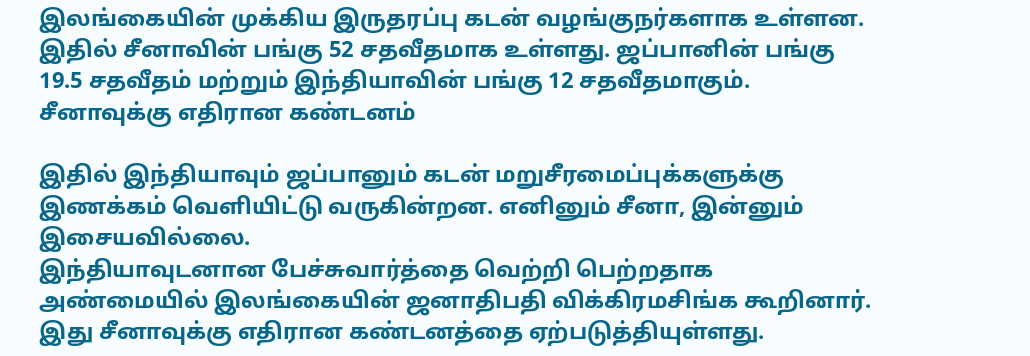இலங்கையின் முக்கிய இருதரப்பு கடன் வழங்குநர்களாக உள்ளன. இதில் சீனாவின் பங்கு 52 சதவீதமாக உள்ளது. ஜப்பானின் பங்கு 19.5 சதவீதம் மற்றும் இந்தியாவின் பங்கு 12 சதவீதமாகும்.
சீனாவுக்கு எதிரான கண்டனம்

இதில் இந்தியாவும் ஜப்பானும் கடன் மறுசீரமைப்புக்களுக்கு இணக்கம் வெளியிட்டு வருகின்றன. எனினும் சீனா, இன்னும் இசையவில்லை.
இந்தியாவுடனான பேச்சுவார்த்தை வெற்றி பெற்றதாக அண்மையில் இலங்கையின் ஜனாதிபதி விக்கிரமசிங்க கூறினார். இது சீனாவுக்கு எதிரான கண்டனத்தை ஏற்படுத்தியுள்ளது.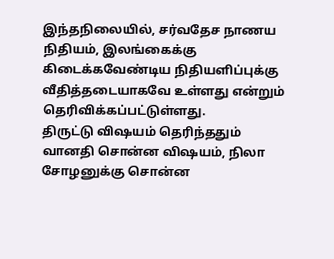இந்தநிலையில், சர்வதேச நாணய நிதியம், இலங்கைக்கு கிடைக்கவேண்டிய நிதியளிப்புக்கு வீதித்தடையாகவே உள்ளது என்றும் தெரிவிக்கப்பட்டுள்ளது.
திருட்டு விஷயம் தெரிந்ததும் வானதி சொன்ன விஷயம், நிலா சோழனுக்கு சொன்ன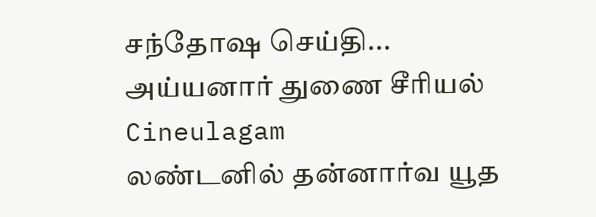சந்தோஷ செய்தி... அய்யனார் துணை சீரியல் Cineulagam
லண்டனில் தன்னார்வ யூத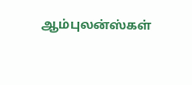ஆம்புலன்ஸ்கள்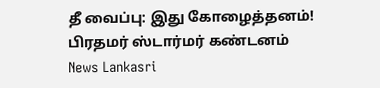தீ வைப்பு: இது கோழைத்தனம்! பிரதமர் ஸ்டார்மர் கண்டனம் News Lankasri